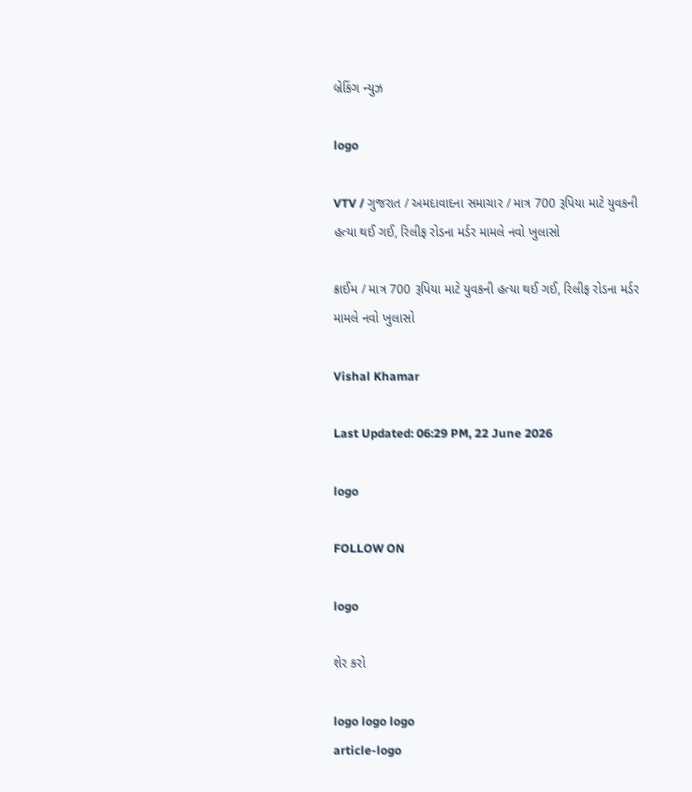બ્રેકિંગ ન્યુઝ

logo

VTV / ગુજરાત / અમદાવાદના સમાચાર / માત્ર 700 રૂપિયા માટે યુવકની હત્યા થઈ ગઈ, રિલીફ રોડના મર્ડર મામલે નવો ખુલાસો

ક્રાઈમ / માત્ર 700 રૂપિયા માટે યુવકની હત્યા થઈ ગઈ, રિલીફ રોડના મર્ડર મામલે નવો ખુલાસો

Vishal Khamar

Last Updated: 06:29 PM, 22 June 2026

logo

FOLLOW ON

logo

શેર કરો

logo logo logo
article-logo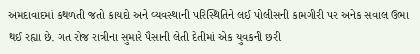અમદાવાદમાં કથળતી જતો કાયદો અને વ્યવસ્થાની પરિસ્થિતિને લઈ પોલીસની કામગીરી પર અનેક સવાલ ઉભા થઈ રહ્યા છે. ગત રોજ રાત્રીના સુમારે પૈસાની લેતી દેતીમાં એક યુવકની છરી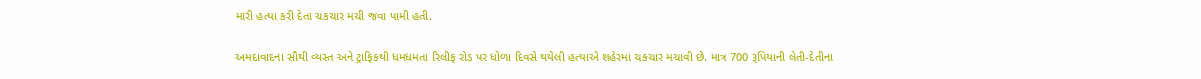મારી હત્યા કરી દેતા ચકચાર મચી જવા પામી હતી.

અમદાવાદના સૌથી વ્યસ્ત અને ટ્રાફિકથી ધમધમતા રિલીફ રોડ પર ધોળા દિવસે થયેલી હત્યાએ શહેરમાં ચકચાર મચાવી છે. માત્ર 700 રૂપિયાની લેતી-દેતીના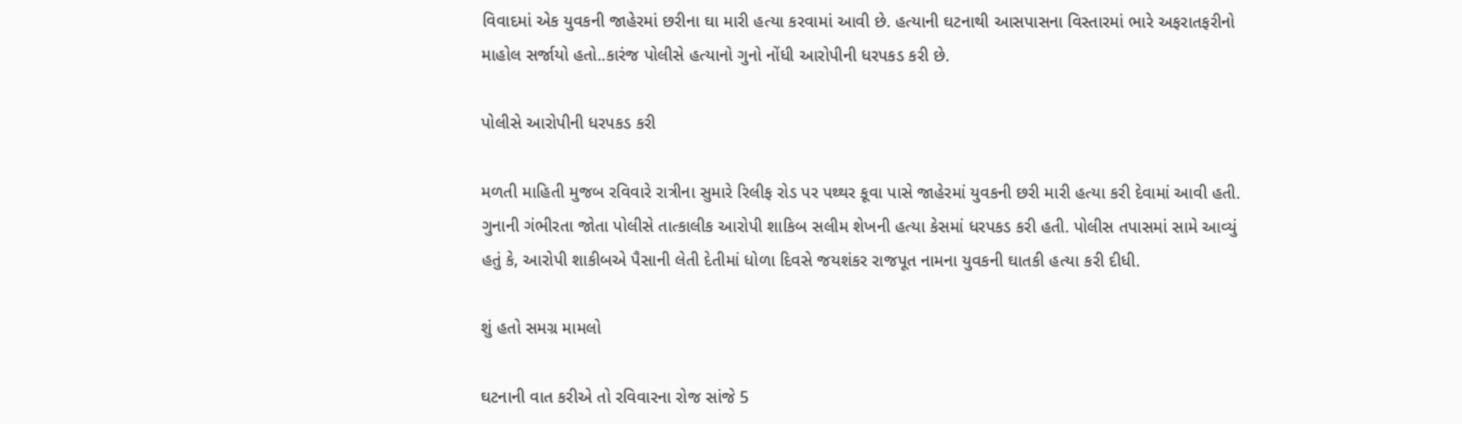વિવાદમાં એક યુવકની જાહેરમાં છરીના ઘા મારી હત્યા કરવામાં આવી છે. હત્યાની ઘટનાથી આસપાસના વિસ્તારમાં ભારે અફરાતફરીનો માહોલ સર્જાયો હતો..કારંજ પોલીસે હત્યાનો ગુનો નોંધી આરોપીની ધરપકડ કરી છે.

પોલીસે આરોપીની ધરપકડ કરી

મળતી માહિતી મુજબ રવિવારે રાત્રીના સુમારે રિલીફ રોડ પર પથ્થર કૂવા પાસે જાહેરમાં યુવકની છરી મારી હત્યા કરી દેવામાં આવી હતી. ગુનાની ગંભીરતા જોતા પોલીસે તાત્કાલીક આરોપી શાકિબ સલીમ શેખની હત્યા કેસમાં ધરપકડ કરી હતી. પોલીસ તપાસમાં સામે આવ્યું હતું કે, આરોપી શાકીબએ પૈસાની લેતી દેતીમાં ધોળા દિવસે જયશંકર રાજપૂત નામના યુવકની ઘાતકી હત્યા કરી દીધી.

શું હતો સમગ્ર મામલો

ઘટનાની વાત કરીએ તો રવિવારના રોજ સાંજે 5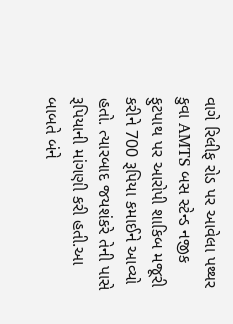વાગે રિલીફ રોડ પર આવેલા પથ્થર કુવા AMTS બસ સ્ટેન્ડ નજીક ફુટપાથ પર આરોપી શાકિબ મજૂરી કરીને 700 રૂપિયા કમાઈને આવ્યો હતો. ત્યારબાદ જયશંકરે તેની પાસે રૂપિયાની માંગણી કરી હતી.આ બાબતે બંને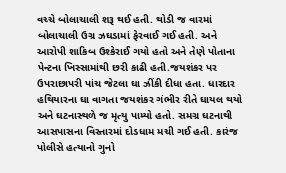વચ્ચે બોલાચાલી શરૂ થઈ હતી. થોડી જ વારમાં બોલાચાલી ઉગ્ર ઝઘડામાં ફેરવાઈ ગઈ હતી. અને આરોપી શાકિબ ઉશ્કેરાઈ ગયો હતો અને તેણે પોતાના પેન્ટના ખિસ્સામાંથી છરી કાઢી હતી.જયશંકર પર ઉપરાછાપરી પાંચ જેટલા ઘા ઝીંકી દીધા હતા. ધારદાર હથિયારના ઘા વાગતા જયશંકર ગંભીર રીતે ઘાયલ થયો અને ઘટનાસ્થળે જ મૃત્યુ પામ્યો હતો. સમગ્ર ઘટનાથી આસપાસના વિસ્તારમાં દોડધામ મચી ગઈ હતી. કારંજ પોલીસે હત્યાનો ગુનો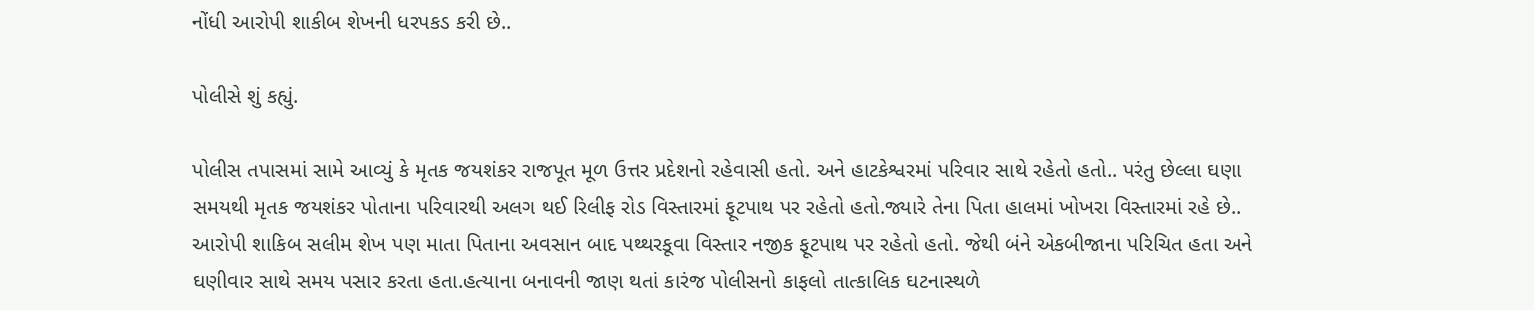નોંધી આરોપી શાકીબ શેખની ધરપકડ કરી છે..

પોલીસે શું કહ્યું.

પોલીસ તપાસમાં સામે આવ્યું કે મૃતક જયશંકર રાજપૂત મૂળ ઉત્તર પ્રદેશનો રહેવાસી હતો. અને હાટકેશ્વરમાં પરિવાર સાથે રહેતો હતો.. પરંતુ છેલ્લા ઘણા સમયથી મૃતક જયશંકર પોતાના પરિવારથી અલગ થઈ રિલીફ રોડ વિસ્તારમાં ફૂટપાથ પર રહેતો હતો.જ્યારે તેના પિતા હાલમાં ખોખરા વિસ્તારમાં રહે છે.. આરોપી શાકિબ સલીમ શેખ પણ માતા પિતાના અવસાન બાદ પથ્થરકૂવા વિસ્તાર નજીક ફૂટપાથ પર રહેતો હતો. જેથી બંને એકબીજાના પરિચિત હતા અને ઘણીવાર સાથે સમય પસાર કરતા હતા.હત્યાના બનાવની જાણ થતાં કારંજ પોલીસનો કાફલો તાત્કાલિક ઘટનાસ્થળે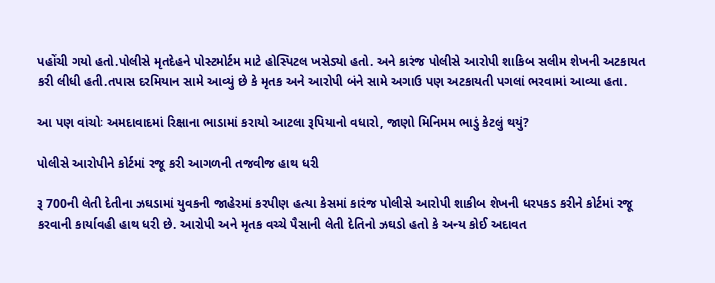પહોંચી ગયો હતો.પોલીસે મૃતદેહને પોસ્ટમોર્ટમ માટે હોસ્પિટલ ખસેડ્યો હતો. અને કારંજ પોલીસે આરોપી શાકિબ સલીમ શેખની અટકાયત કરી લીધી હતી.તપાસ દરમિયાન સામે આવ્યું છે કે મૃતક અને આરોપી બંને સામે અગાઉ પણ અટકાયતી પગલાં ભરવામાં આવ્યા હતા.

આ પણ વાંચોઃ અમદાવાદમાં રિક્ષાના ભાડામાં કરાયો આટલા રૂપિયાનો વધારો, જાણો મિનિમમ ભાડું કેટલું થયું?

પોલીસે આરોપીને કોર્ટમાં રજૂ કરી આગળની તજવીજ હાથ ધરી

રૂ 700ની લેતી દેતીના ઝઘડામાં યુવકની જાહેરમાં કરપીણ હત્યા કેસમાં કારંજ પોલીસે આરોપી શાકીબ શેખની ધરપકડ કરીને કોર્ટમાં રજૂ કરવાની કાર્યાવહી હાથ ધરી છે. આરોપી અને મૃતક વચ્ચે પૈસાની લેતી દેતિનો ઝઘડો હતો કે અન્ય કોઈ અદાવત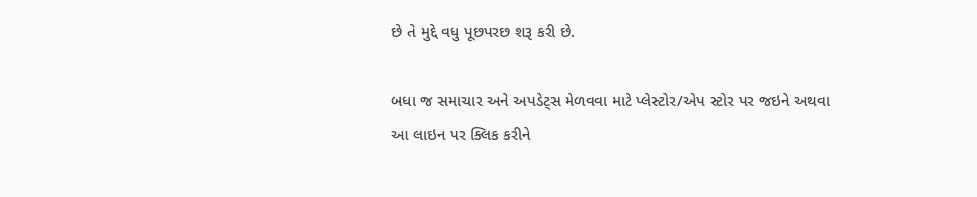છે તે મુદ્દે વધુ પૂછપરછ શરૂ કરી છે.

બધા જ સમાચાર અને અપડેટ્સ મેળવવા માટે પ્લેસ્ટોર/એપ સ્ટોર પર જઇને અથવા આ લાઇન પર ક્લિક કરીને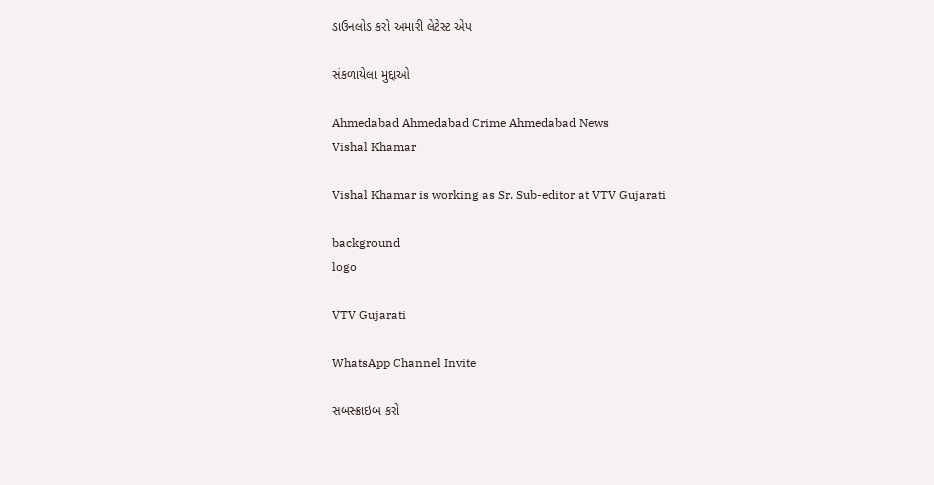ડાઉનલોડ કરો અમારી લેટેસ્ટ એપ

સંકળાયેલા મુદ્દાઓ

Ahmedabad Ahmedabad Crime Ahmedabad News
Vishal Khamar

Vishal Khamar is working as Sr. Sub-editor at VTV Gujarati

background
logo

VTV Gujarati

WhatsApp Channel Invite

સબસ્ક્રાઇબ કરો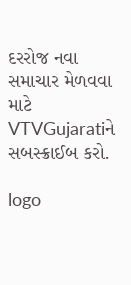દરરોજ નવા સમાચાર મેળવવા માટે VTVGujaratiને સબસ્ક્રાઈબ કરો.

logo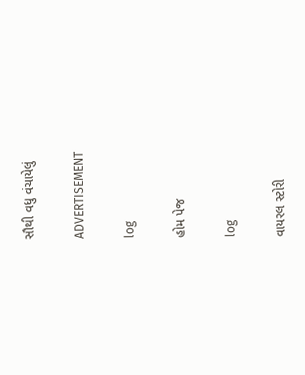સૌથી વધુ વંચાયેલું

ADVERTISEMENT

log

હોમ પેજ

log

વાયરલ સ્ટોરી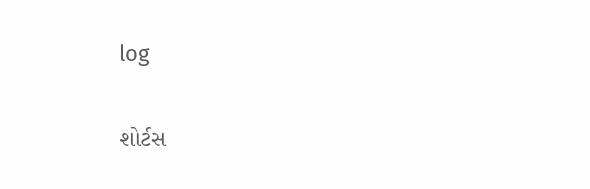log

શોર્ટસ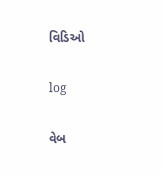વિડિઓ

log

વેબ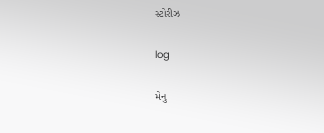સ્ટોરીઝ

log

મેનુ